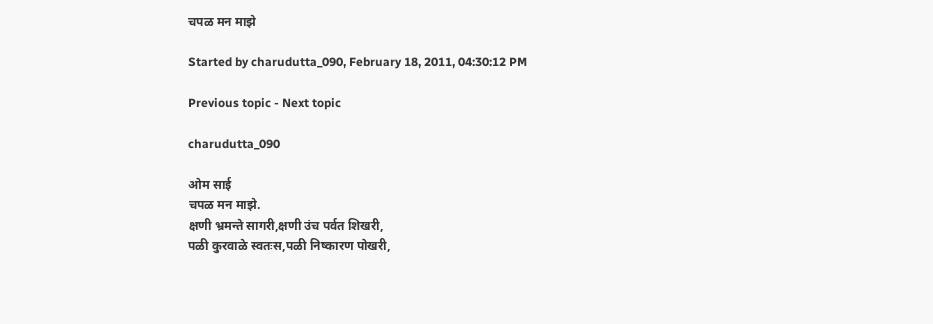चपळ मन माझे

Started by charudutta_090, February 18, 2011, 04:30:12 PM

Previous topic - Next topic

charudutta_090

ओम साई
चपळ मन माझे.
क्षणी भ्रमन्ते सागरी,क्षणी उंच पर्वत शिखरी,
पळी कुरवाळे स्वतःस,पळी निष्कारण पोखरी,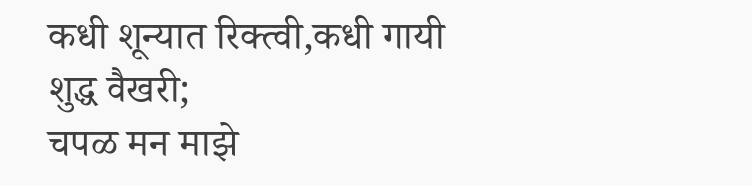कधी शून्यात रिक्त्वी,कधी गायी शुद्ध वैखरी;
चपळ मन माझे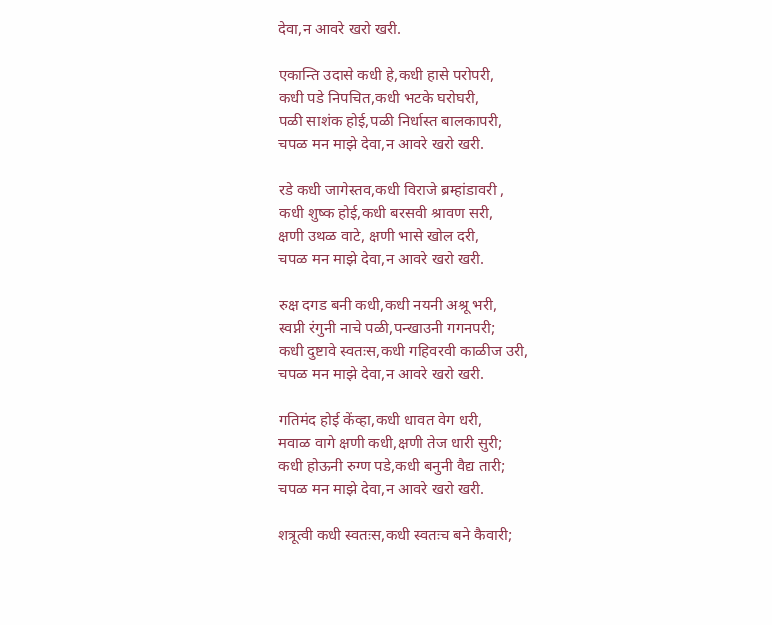देवा,न आवरे खरो खरी.

एकान्ति उदासे कधी हे,कधी हासे परोपरी,
कधी पडे निपचित,कधी भटके घरोघरी,
पळी साशंक होई,पळी निर्धास्त बालकापरी,
चपळ मन माझे देवा,न आवरे खरो खरी.

रडे कधी जागेस्तव,कधी विराजे ब्रम्हांडावरी ,
कधी शुष्क होई,कधी बरसवी श्रावण सरी,
क्षणी उथळ वाटे, क्षणी भासे खोल दरी,
चपळ मन माझे देवा,न आवरे खरो खरी.

रुक्ष दगड बनी कधी,कधी नयनी अश्रू भरी,
स्वप्नी रंगुनी नाचे पळी,पन्खाउनी गगनपरी;
कधी दुष्टावे स्वतःस,कधी गहिवरवी काळीज उरी,
चपळ मन माझे देवा,न आवरे खरो खरी.

गतिमंद होई केंव्हा,कधी धावत वेग धरी,
मवाळ वागे क्षणी कधी,क्षणी तेज धारी सुरी;
कधी होऊनी रुग्ण पडे,कधी बनुनी वैद्य तारी;
चपळ मन माझे देवा,न आवरे खरो खरी.

शत्रूत्वी कधी स्वतःस,कधी स्वतःच बने कैवारी;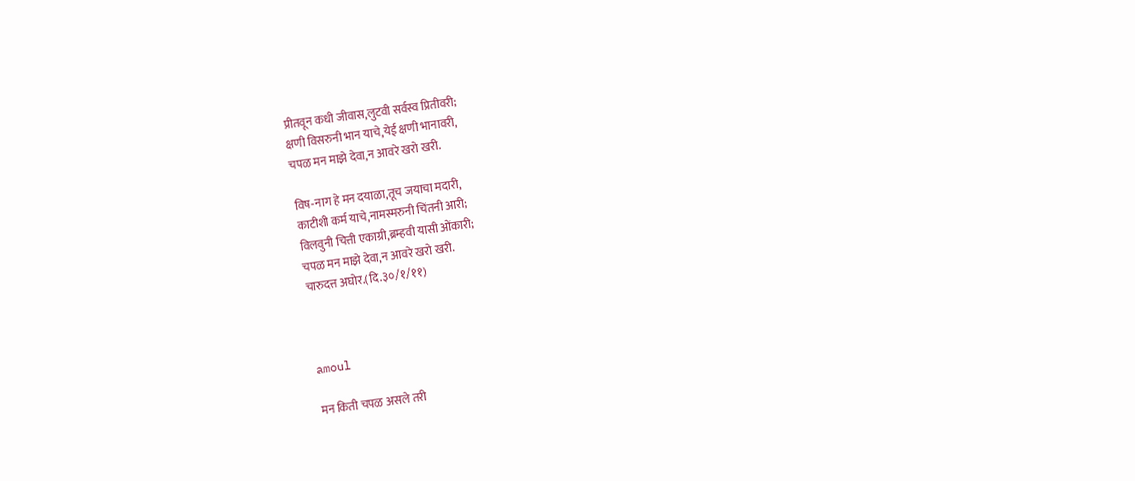प्रीतवून कधी जीवास,लुटवी सर्वस्व प्रितीवरी;
क्षणी विसरुनी भान याचे,येई क्षणी भानावरी,
चपळ मन माझे देवा,न आवरे खरो खरी.

विष-नाग हे मन दयाळा,तूच जयाचा मदारी,
काटीशी कर्म याचे,नामस्मरुनी चिंतनी आरी;
विलवुनी चित्ती एकाग्री,ब्रम्हवी यासी ओंकारी;
चपळ मन माझे देवा,न आवरे खरो खरी.
चारुदत्त अघोर.(दि.३०/१/११)



amoul

मन किती चपळ असले तरी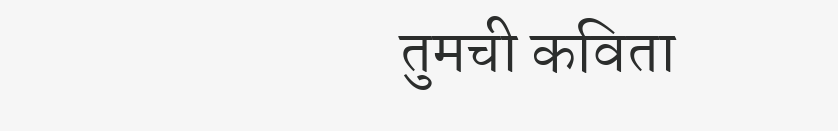तुमची कविता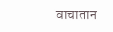वाचातान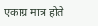एकाग्र मात्र होते